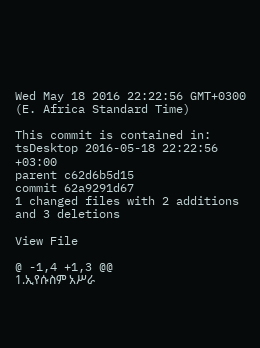Wed May 18 2016 22:22:56 GMT+0300 (E. Africa Standard Time)

This commit is contained in:
tsDesktop 2016-05-18 22:22:56 +03:00
parent c62d6b5d15
commit 62a9291d67
1 changed files with 2 additions and 3 deletions

View File

@ -1,4 +1,3 @@
1.ኢየሱስም አሥራ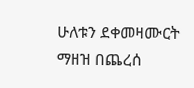ሁለቱን ደቀመዛሙርት ማዘዝ በጨረሰ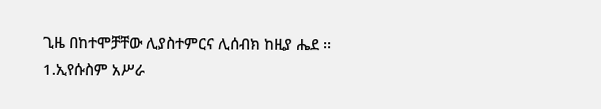ጊዜ በከተሞቻቸው ሊያስተምርና ሊሰብክ ከዚያ ሔደ ፡፡
1.ኢየሱስም አሥራ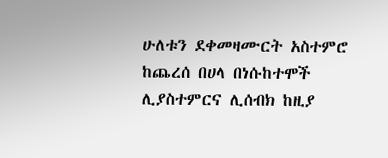ሁለቱን ደቀመዛሙርት አስተምሮ ከጨረሰ በሀላ በነሱከተሞች ሊያስተምርና ሊሰብክ ከዚያ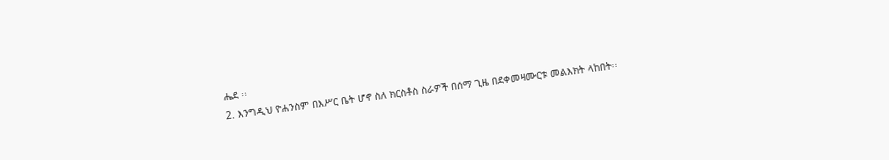ሔደ ፡፡
2. እንግዲህ ዮሐንስም በእሥር ቤት ሆኖ ስለ ክርስቶስ ስራዎች በሰማ ጊዜ በደቀመዛሙርቱ መልእክት ላከበት፡፡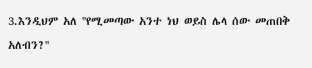3.እንዲህም አለ ''የሚመጣው አንተ ነህ ወይስ ሌላ ሰው መጠበቅ አለብን?''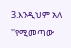3.እንዲህም አለ ''የሚመጣው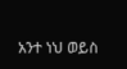አንተ ነህ ወይስ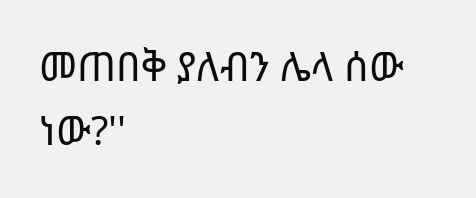መጠበቅ ያለብን ሌላ ሰው ነው?''